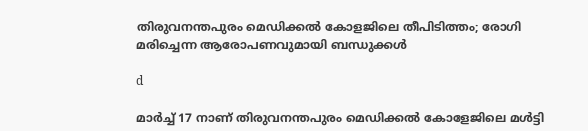തിരുവനന്തപുരം മെഡിക്കല്‍ കോളജിലെ തീപിടിത്തം; രോഗി മരിച്ചെന്ന ആരോപണവുമായി ബന്ധുക്കള്‍

d

മാര്‍ച്ച്‌ 17 നാണ് തിരുവനന്തപുരം മെഡിക്കല്‍ കോളേജിലെ മള്‍ട്ടി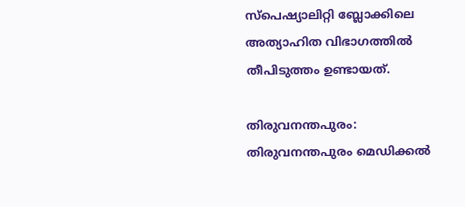സ്പെഷ്യാലിറ്റി ബ്ലോക്കിലെ അത്യാഹിത വിഭാഗത്തില്‍ തീപിടുത്തം ഉണ്ടായത്.

തിരുവനന്തപുരം: തിരുവനന്തപുരം മെഡിക്കല്‍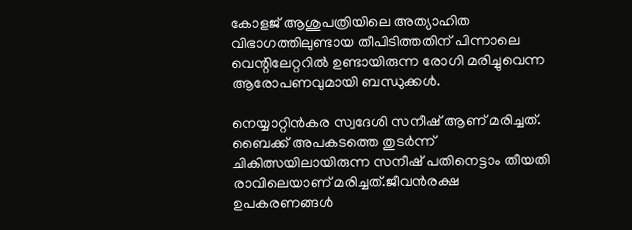കോളജ് ആശുപത്രിയിലെ അത്യാഹിത വിഭാഗത്തിലുണ്ടായ തീപിടിത്തതിന് പിന്നാലെ വെന്റിലേറ്ററില്‍ ഉണ്ടായിരുന്ന രോഗി മരിച്ചുവെന്ന ആരോപണവുമായി ബന്ധുക്കള്‍.

നെയ്യാറ്റിൻകര സ്വദേശി സനീഷ് ആണ് മരിച്ചത്. ബൈക്ക് അപകടത്തെ തുടർന്ന് ചികിത്സയിലായിരുന്ന സനീഷ് പതിനെട്ടാം തീയതി രാവിലെയാണ് മരിച്ചത്.ജീവൻരക്ഷ ഉപകരണങ്ങള്‍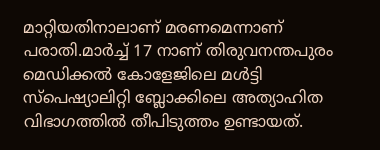മാറ്റിയതിനാലാണ് മരണമെന്നാണ് പരാതി.മാര്‍ച്ച്‌ 17 നാണ് തിരുവനന്തപുരം മെഡിക്കല്‍ കോളേജിലെ മള്‍ട്ടി സ്പെഷ്യാലിറ്റി ബ്ലോക്കിലെ അത്യാഹിത വിഭാഗത്തില്‍ തീപിടുത്തം ഉണ്ടായത്.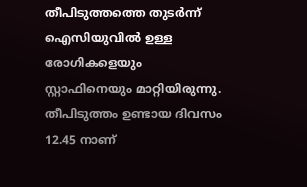തീപിടുത്തത്തെ തുടർന്ന് ഐസിയുവില്‍ ഉള്ള രോഗികളെയും സ്റ്റാഫിനെയും മാറ്റിയിരുന്നു. തീപിടുത്തം ഉണ്ടായ ദിവസം 12.45 നാണ്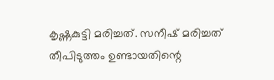കൃഷ്ണകുട്ടി മരിച്ചത്. സനീഷ് മരിച്ചത് തീപിടുത്തം ഉണ്ടായതിന്റെ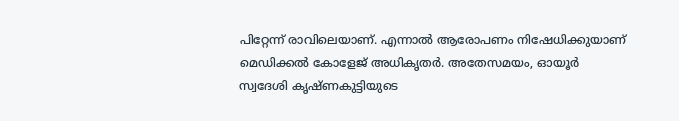പിറ്റേന്ന് രാവിലെയാണ്. എന്നാല്‍ ആരോപണം നിഷേധിക്കുയാണ് മെഡിക്കല്‍ കോളേജ് അധികൃതർ. അതേസമയം, ഓയൂർ സ്വദേശി കൃഷ്ണകുട്ടിയുടെ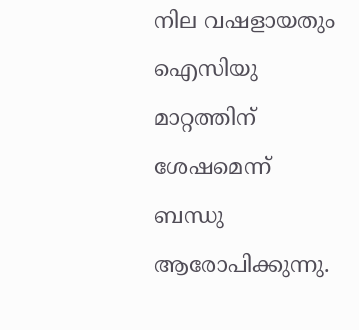നില വഷളായതും ഐസിയു മാറ്റത്തിന് ശേഷമെന്ന് ബന്ധു ആരോപിക്കുന്നു.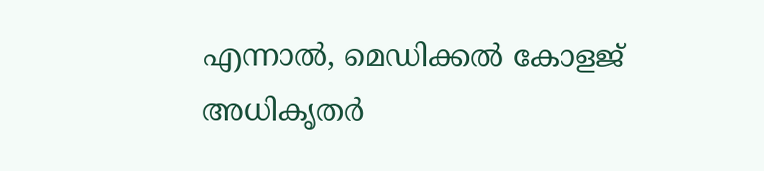എന്നാല്‍, മെഡിക്കല്‍ കോളജ് അധികൃതർ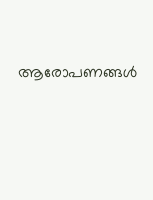ആരോപണങ്ങള്‍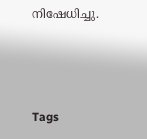നിഷേധിച്ചു.



Tags